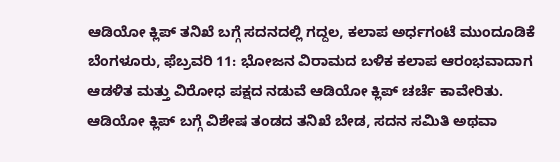ಆಡಿಯೋ ಕ್ಲಿಪ್ ತನಿಖೆ ಬಗ್ಗೆ ಸದನದಲ್ಲಿ ಗದ್ದಲ, ಕಲಾಪ ಅರ್ಧಗಂಟೆ ಮುಂದೂಡಿಕೆ
ಬೆಂಗಳೂರು, ಫೆಬ್ರವರಿ 11: ಭೋಜನ ವಿರಾಮದ ಬಳಿಕ ಕಲಾಪ ಆರಂಭವಾದಾಗ ಆಡಳಿತ ಮತ್ತು ವಿರೋಧ ಪಕ್ಷದ ನಡುವೆ ಆಡಿಯೋ ಕ್ಲಿಪ್ ಚರ್ಚೆ ಕಾವೇರಿತು.
ಆಡಿಯೋ ಕ್ಲಿಪ್ ಬಗ್ಗೆ ವಿಶೇಷ ತಂಡದ ತನಿಖೆ ಬೇಡ, ಸದನ ಸಮಿತಿ ಅಥವಾ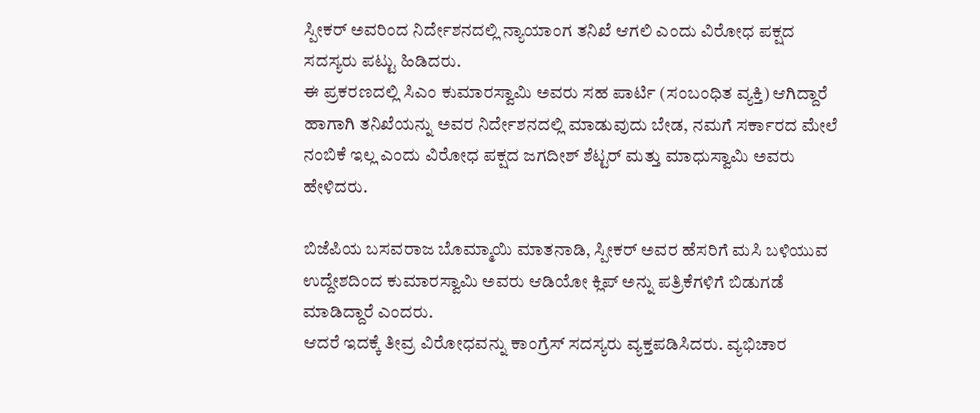ಸ್ಪೀಕರ್ ಅವರಿಂದ ನಿರ್ದೇಶನದಲ್ಲಿ ನ್ಯಾಯಾಂಗ ತನಿಖೆ ಆಗಲಿ ಎಂದು ವಿರೋಧ ಪಕ್ಷದ ಸದಸ್ಯರು ಪಟ್ಟು ಹಿಡಿದರು.
ಈ ಪ್ರಕರಣದಲ್ಲಿ ಸಿಎಂ ಕುಮಾರಸ್ವಾಮಿ ಅವರು ಸಹ ಪಾರ್ಟಿ (ಸಂಬಂಧಿತ ವ್ಯಕ್ತಿ) ಆಗಿದ್ದಾರೆ ಹಾಗಾಗಿ ತನಿಖೆಯನ್ನು ಅವರ ನಿರ್ದೇಶನದಲ್ಲಿ ಮಾಡುವುದು ಬೇಡ, ನಮಗೆ ಸರ್ಕಾರದ ಮೇಲೆ ನಂಬಿಕೆ ಇಲ್ಲ ಎಂದು ವಿರೋಧ ಪಕ್ಷದ ಜಗದೀಶ್ ಶೆಟ್ಟರ್ ಮತ್ತು ಮಾಧುಸ್ವಾಮಿ ಅವರು ಹೇಳಿದರು.

ಬಿಜೆಪಿಯ ಬಸವರಾಜ ಬೊಮ್ಮಾಯಿ ಮಾತನಾಡಿ, ಸ್ಪೀಕರ್ ಅವರ ಹೆಸರಿಗೆ ಮಸಿ ಬಳಿಯುವ ಉದ್ದೇಶದಿಂದ ಕುಮಾರಸ್ವಾಮಿ ಅವರು ಆಡಿಯೋ ಕ್ಲಿಪ್ ಅನ್ನು ಪತ್ರಿಕೆಗಳಿಗೆ ಬಿಡುಗಡೆ ಮಾಡಿದ್ದಾರೆ ಎಂದರು.
ಆದರೆ ಇದಕ್ಕೆ ತೀವ್ರ ವಿರೋಧವನ್ನು ಕಾಂಗ್ರೆಸ್ ಸದಸ್ಯರು ವ್ಯಕ್ತಪಡಿಸಿದರು. ವ್ಯಭಿಚಾರ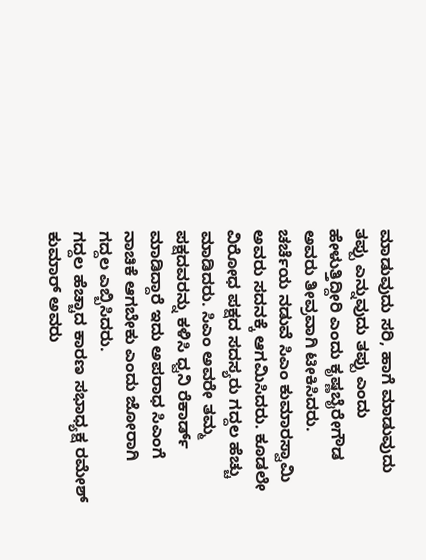ಮಾಡುವುದು ಸರಿ, ಹಾಗೆ ಮಾಡುವುದು ತಪ್ಪು ಎನ್ನುವುದು ತಪ್ಪು ಎಂದು ಹೇಳುತ್ತಿದ್ದೀರಿ ಎಂದು ಕೃಷ್ಣಬೈರೇಗೌಡ ಅವರು ತೀವ್ರವಾಗಿ ಟೀಕಿಸಿದರು.
ಚರ್ಚೆಯ ನಡುವೆ ಸಿಎಂ ಕುಮಾರಸ್ವಾಮಿ ಅವರು ಸದನಕ್ಕೆ ಆಗಮಿಸಿದರು. ಕೂಡಲೇ ವಿರೋಧ ಪಕ್ಷದ ಸದಸ್ಯರು ಗದ್ದಲ ಹೆಚ್ಚು ಮಾಡಿದರು. ಸಿಎಂ ಅವರೇ ತಮ್ಮ ಪಕ್ಷದವರನ್ನು ಕಳಿಸಿ ಧ್ವನಿ ರೆಕಾರ್ಡ್ ಮಾಡಿದ್ದಾರೆ ಇದು ಅಪರಾಧ ಸಿಎಂಗೆ ನಾಚಿಕೆ ಆಗಬೇಕು ಎಂದು ಜೋರಾಗಿ ಗದ್ದಲ ಎಬ್ಬಿಸಿದರು.
ಗದ್ದಲ ಹೆಚ್ಚಾದ ಕಾರಣ ಸಭಾಧ್ಯಕ್ಷ ರಮೇಶ್ ಕುಮಾರ್ ಅವರು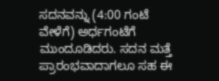ಸದನವನ್ನು (4:00 ಗಂಟೆ ವೇಳೆಗೆ) ಅರ್ಧಗಂಟೆಗೆ ಮುಂದೂಡಿದರು. ಸದನ ಮತ್ತೆ ಪ್ರಾರಂಭವಾದಾಗಲೂ ಸಹ ಈ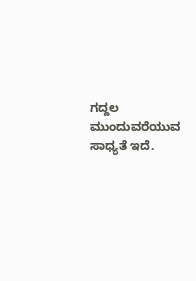ಗದ್ದಲ ಮುಂದುವರೆಯುವ ಸಾಧ್ಯತೆ ಇದೆ.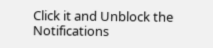Click it and Unblock the Notifications